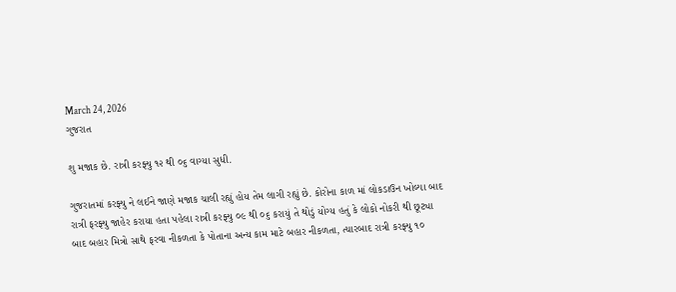March 24, 2026
ગુજરાત

શુ મજાક છે. રાત્રી કરફ્યુ ૧૨ થી ૦૬ વાગ્યા સુધી.

ગુજરાતમાં કરફ્યુ ને લઈને જાણે મજાક ચાલી રહ્યું હોય તેમ લાગી રહ્યું છે. કોરોના કાળ માં લોકડાઉન ખોલ્યા બાદ રાત્રી ફરફ્યુ જાહેર કરાયા હતા પહેલા રાત્રી કરફ્યુ ૦૯ થી ૦૬ કરાયું તે થોડું યોગ્ય હતું કે લોકો નોકરી થી છૂટ્યા બાદ બહાર મિત્રો સાથે ફરવા નીકળતા કે પોતાના અન્ય કામ માટે બહાર નીકળતા, ત્યારબાદ રાત્રી કરફ્યુ ૧૦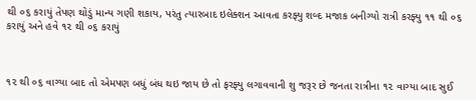થી ૦૬ કરાયું તેપણ થોડું માન્ય ગણી શકાય, પરંતુ ત્યારબાદ ઇલેક્શન આવતા કરફ્યુ શબ્દ મજાક બનીગ્યો રાત્રી કરફ્યુ ૧૧ થી ૦૬ કરાયું અને હવે ૧૨ થી ૦૬ કરાયું



૧૨ થી ૦૬ વાગ્યા બાદ તો એમપણ બધું બંધ થઇ જાય છે તો ફરફ્યુ લગાવવાની શુ જરૂર છે જનતા રાત્રીના ૧૨ વાગ્યા બાદ સુઈ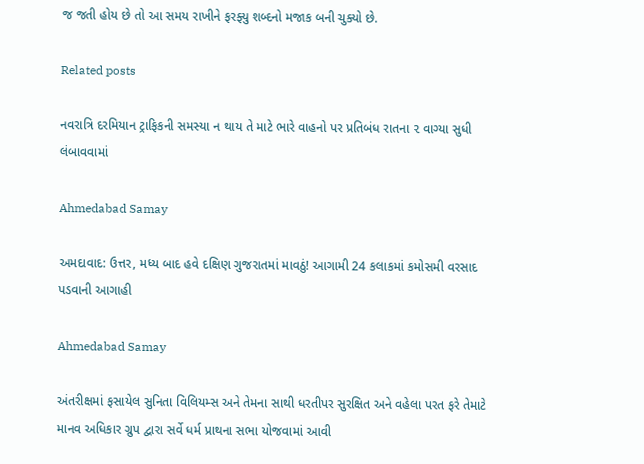જ જતી હોય છે તો આ સમય રાખીને ફરફ્યુ શબ્દનો મજાક બની ચુક્યો છે.

Related posts

નવરાત્રિ દરમિયાન ટ્રાફિકની સમસ્યા ન થાય તે માટે ભારે વાહનો પર પ્રતિબંધ રાતના ૨ વાગ્યા સુધી લંબાવવામાં

Ahmedabad Samay

અમદાવાદ: ઉત્તર, મધ્ય બાદ હવે દક્ષિણ ગુજરાતમાં માવઠું! આગામી 24 કલાકમાં કમોસમી વરસાદ પડવાની આગાહી

Ahmedabad Samay

અંતરીક્ષમાં ફસાયેલ સુનિતા વિલિયમ્સ અને તેમના સાથી ધરતીપર સુરક્ષિત અને વહેલા પરત ફરે તેમાટે માનવ અધિકાર ગ્રુપ દ્વારા સર્વે ધર્મ પ્રાથના સભા યોજવામાં આવી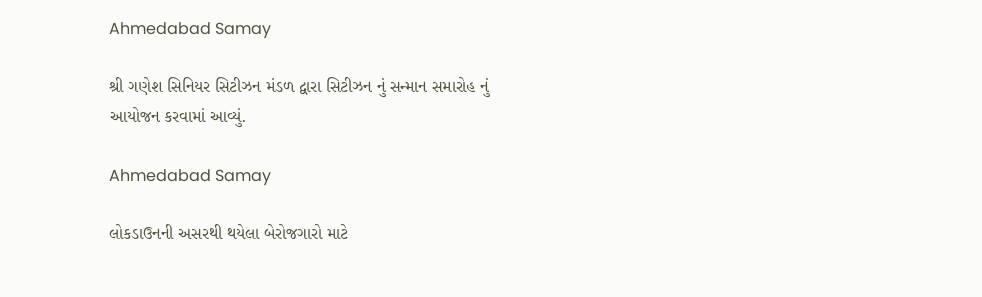Ahmedabad Samay

શ્રી ગણેશ સિનિયર સિટીઝન મંડળ દ્વારા સિટીઝન નું સન્માન સમારોહ નું આયોજન કરવામાં આવ્યું.

Ahmedabad Samay

લોકડાઉનની અસરથી થયેલા બેરોજગારો માટે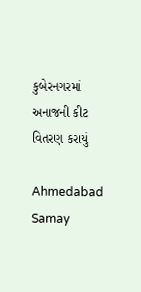કુબેરનગરમાં અનાજની કીટ વિતરણ કરાયું

Ahmedabad Samay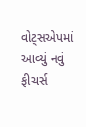વોટ્સએપમાં આવ્યું નવું ફીચર્સ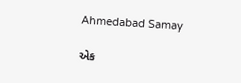Ahmedabad Samay

એક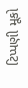ટિપ્પણી મૂકો